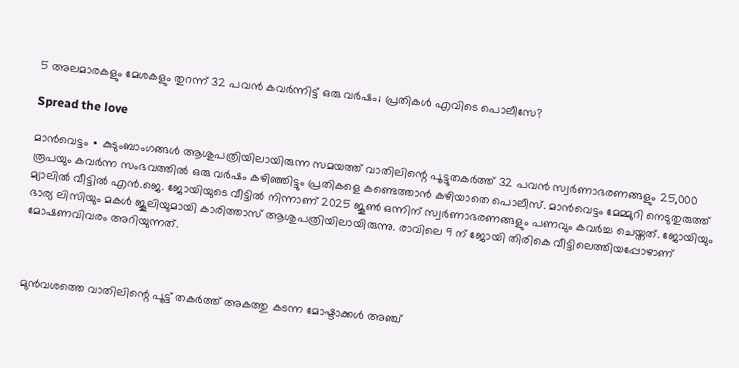5 അലമാരകളും മേശകളും തുറന്ന് 32 പവൻ കവർന്നിട്ട് ഒരു വർഷം; പ്രതികൾ എവിടെ പൊലീസേ?

Spread the love

മാൻവെട്ടം ∙ കുടുംബാംഗങ്ങൾ ആശുപത്രിയിലായിരുന്ന സമയത്ത് വാതിലിന്റെ പൂട്ടുതകർത്ത് 32 പവൻ സ്വർണാഭരണങ്ങളും 25,000 രൂപയും കവർന്ന സംഭവത്തിൽ ഒരു വർഷം കഴിഞ്ഞിട്ടും പ്രതികളെ കണ്ടെത്താൻ കഴിയാതെ പൊലീസ്. മാൻവെട്ടം മേമ്മുറി നെടുതുരുത്ത് മ്യാലിൽ വീട്ടിൽ എൻ.ജെ. ജോയിയുടെ വീട്ടിൽ നിന്നാണ് 2025 ജൂൺ ഒന്നിന് സ്വർണാഭരണങ്ങളും പണവും കവർച്ച ചെയ്തത്. ജോയിയും ഭാര്യ ലിസിയും മകൾ ജൂലിയുമായി കാരിത്താസ് ആശുപത്രിയിലായിരുന്നു. രാവിലെ 9 ന് ജോയി തിരികെ വീട്ടിലെത്തിയപ്പോഴാണ് മോഷണവിവരം അറിയുന്നത്.



മുൻവശത്തെ വാതിലിന്റെ പൂട്ട് തകർത്ത് അകത്തു കടന്ന മോഷ്ടാക്കൾ അഞ്ച്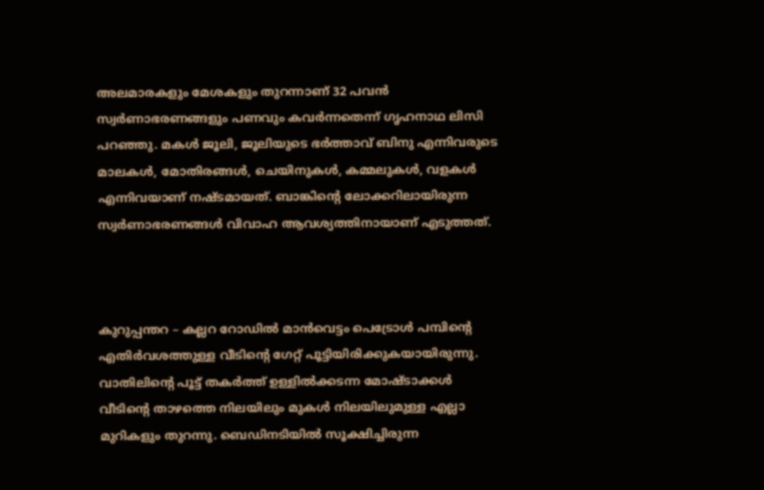അലമാരകളും മേശകളും തുറന്നാണ് 32 പവൻ സ്വർണാഭരണങ്ങളും പണവും കവർന്നതെന്ന് ഗൃഹനാഥ ലിസി പറഞ്ഞു. മകൾ ജൂലി, ജൂലിയുടെ ഭർത്താവ് ബിനു എന്നിവരുടെ മാലകൾ, മോതിരങ്ങൾ, ചെയിനുകൾ, കമ്മലുകൾ, വളകൾ എന്നിവയാണ് നഷ്ടമായത്. ബാങ്കിന്റെ ലോക്കറിലായിരുന്ന സ്വർണാഭരണങ്ങൾ വിവാഹ ആവശ്യത്തിനായാണ് എടുത്തത്.



കുറുപ്പന്തറ – കല്ലറ റോഡിൽ മാൻവെട്ടം പെട്രോൾ പമ്പിന്റെ എതിർവശത്തുള്ള വീടിന്റെ ഗേറ്റ് പൂട്ടിയിരിക്കുകയായിരുന്നു. വാതിലിന്റെ പൂട്ട് തകർത്ത് ഉള്ളിൽക്കടന്ന മോഷ്ടാക്കൾ വീടിന്റെ താഴത്തെ നിലയിലും മുകൾ നിലയിലുമുള്ള എല്ലാ മുറികളും തുറന്നു. ബെഡിനടിയിൽ സൂക്ഷിച്ചിരുന്ന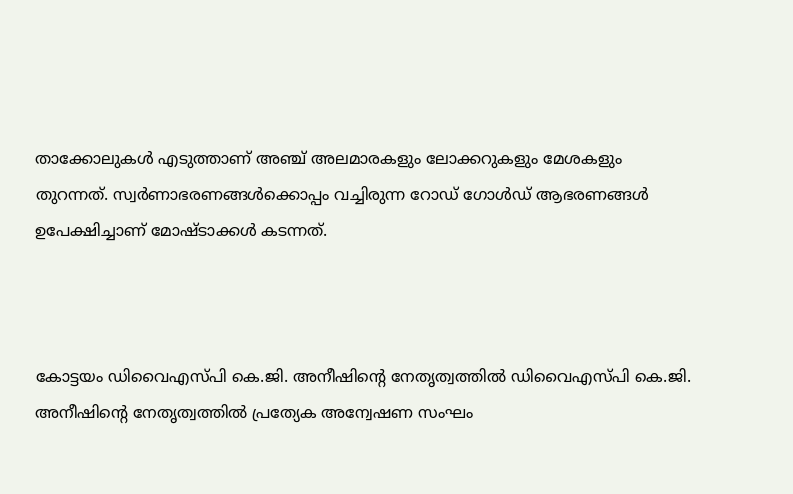താക്കോലുകൾ എടുത്താണ് അഞ്ച് അലമാരകളും ലോക്കറുകളും മേശകളും തുറന്നത്. സ്വർണാഭരണങ്ങൾക്കൊപ്പം വച്ചിരുന്ന റോഡ് ഗോൾഡ് ആഭരണങ്ങൾ ഉപേക്ഷിച്ചാണ് മോഷ്ടാക്കൾ കടന്നത്.



കോട്ടയം ഡിവൈഎസ്പി കെ.ജി. അനീഷിന്റെ നേതൃത്വത്തിൽ ഡിവൈഎസ്പി കെ.ജി. അനീഷിന്റെ നേതൃത്വത്തിൽ പ്രത്യേക അന്വേഷണ സംഘം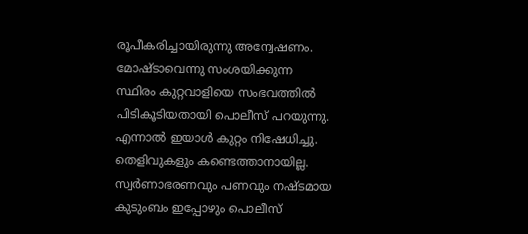രൂപീകരിച്ചായിരുന്നു അന്വേഷണം. മോഷ്ടാവെന്നു സംശയിക്കുന്ന സ്ഥിരം കുറ്റവാളിയെ സംഭവത്തിൽ പിടികൂടിയതായി പൊലീസ് പറയുന്നു. എന്നാൽ ഇയാൾ കുറ്റം നിഷേധിച്ചു. തെളിവുകളും കണ്ടെത്താനായില്ല. സ്വർണാഭരണവും പണവും നഷ്ടമായ കുടുംബം ഇപ്പോഴും പൊലീസ്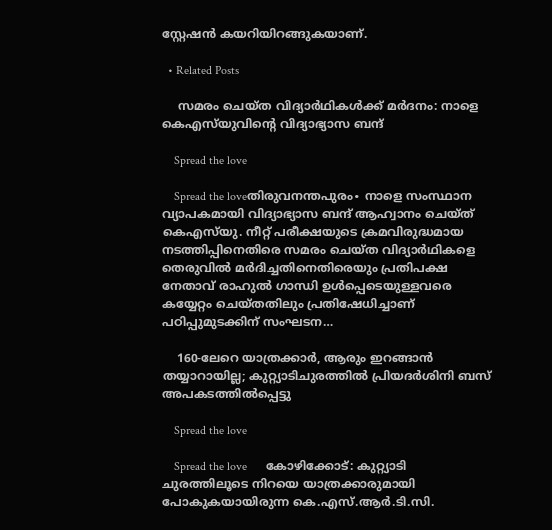സ്റ്റേഷൻ കയറിയിറങ്ങുകയാണ്.

  • Related Posts

    സമരം ചെയ്ത വിദ്യാർഥികൾക്ക് മർദനം: നാളെ കെഎസ്‌യുവിന്റെ വിദ്യാഭ്യാസ ബന്ദ്

    Spread the love

    Spread the loveതിരുവനന്തപുരം∙ നാളെ സംസ്ഥാന വ്യാപകമായി വിദ്യാഭ്യാസ ബന്ദ് ആഹ്വാനം ചെയ്ത് കെഎസ്‌യു. നീറ്റ് പരീക്ഷയുടെ ക്രമവിരുദ്ധമായ നടത്തിപ്പിനെതിരെ സമരം ചെയ്ത വിദ്യാര്‍ഥികളെ തെരുവില്‍ മര്‍ദിച്ചതിനെതിരെയും പ്രതിപക്ഷ നേതാവ് രാഹുല്‍ ഗാന്ധി ഉള്‍പ്പെടെയുള്ളവരെ കയ്യേറ്റം ചെയ്തതിലും പ്രതിഷേധിച്ചാണ് പഠിപ്പുമുടക്കിന് സംഘടന…

    160-ലേറെ യാത്രക്കാർ, ആരും ഇറങ്ങാൻ തയ്യാറായില്ല; കുറ്റ്യാടിചുരത്തിൽ പ്രിയദർശിനി ബസ് അപകടത്തിൽപ്പെട്ടു

    Spread the love

    Spread the love      കോഴിക്കോട്: കുറ്റ്യാടി ചുരത്തിലൂടെ നിറയെ യാത്രക്കാരുമായി പോകുകയായിരുന്ന കെ.എസ്.ആർ.ടി.സി.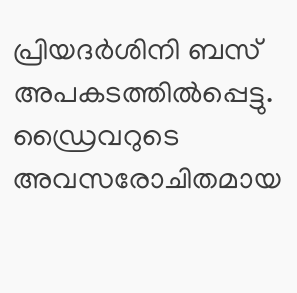പ്രിയദർശിനി ബസ് അപകടത്തിൽപ്പെട്ടു. ഡ്രൈവറുടെ അവസരോചിതമായ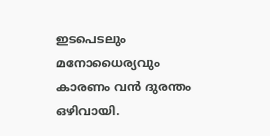ഇടപെടലും മനോധൈര്യവും കാരണം വൻ ദുരന്തം ഒഴിവായി.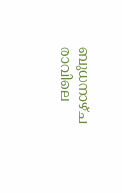ബുധനാഴ്ച രാവിലെ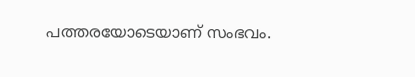പത്തരയോടെയാണ് സംഭവം.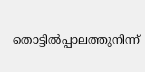തൊട്ടിൽപ്പാലത്തുനിന്ന്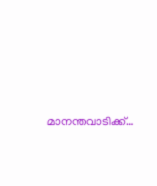മാനന്തവാടിക്ക്…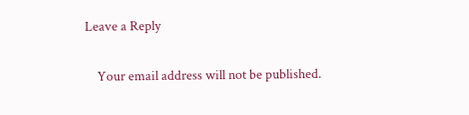Leave a Reply

    Your email address will not be published.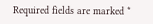Required fields are marked *